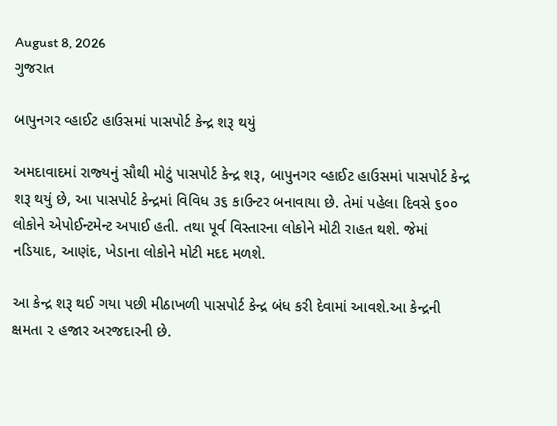August 8, 2026
ગુજરાત

બાપુનગર વ્‍હાઈટ હાઉસમાં પાસપોર્ટ કેન્‍દ્ર શરૂ થયું

અમદાવાદમાં રાજ્‍યનું સૌથી મોટું પાસપોર્ટ કેન્‍દ્ર શરૂ, બાપુનગર વ્‍હાઈટ હાઉસમાં પાસપોર્ટ કેન્‍દ્ર શરૂ થયું છે, આ પાસપોર્ટ કેન્‍દ્રમાં વિવિધ ૩૬ કાઉન્‍ટર બનાવાયા છે. તેમાં પહેલા દિવસે ૬૦૦ લોકોને એપોઈન્‍ટમેન્‍ટ અપાઈ હતી. તથા પૂર્વ વિસ્‍તારના લોકોને મોટી રાહત થશે. જેમાં નડિયાદ, આણંદ, ખેડાના લોકોને મોટી મદદ મળશે.

આ કેન્‍દ્ર શરૂ થઈ ગયા પછી મીઠાખળી પાસપોર્ટ કેન્‍દ્ર બંધ કરી દેવામાં આવશે.આ કેન્‍દ્રની ક્ષમતા ૨ હજાર અરજદારની છે.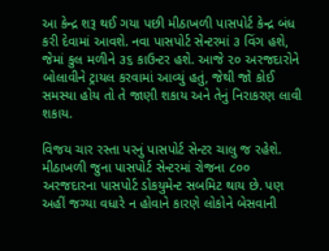આ કેન્‍દ્ર શરૂ થઈ ગયા પછી મીઠાખળી પાસપોર્ટ કેન્‍દ્ર બંધ કરી દેવામાં આવશે. નવા પાસપોર્ટ સેન્‍ટરમાં ૩ વિંગ હશે, જેમાં કુલ મળીને ૩૬ કાઉન્‍ટર હશે. આજે ૨૦ અરજદારોને બોલાવીને ટ્રાયલ કરવામાં આવ્યું હતું, જેથી જો કોઈ સમસ્‍યા હોય તો તે જાણી શકાય અને તેનું નિરાકરણ લાવી શકાય.

વિજય ચાર રસ્‍તા પરનું પાસપોર્ટ સેન્‍ટર ચાલુ જ રહેશે. મીઠાખળી જુના પાસપોર્ટ સેન્‍ટરમાં રોજના ૮૦૦ અરજદારના પાસપોર્ટ ડોકયુમેન્‍ટ સબમિટ થાય છે. પણ અહીં જગ્‍યા વધારે ન હોવાને કારણે લોકોને બેસવાની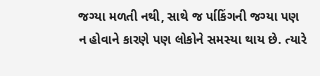જગ્‍યા મળતી નથી, સાથે જ ર્પાકિંગની જગ્‍યા પણ ન હોવાને કારણે પણ લોકોને સમસ્‍યા થાય છે. ત્‍યારે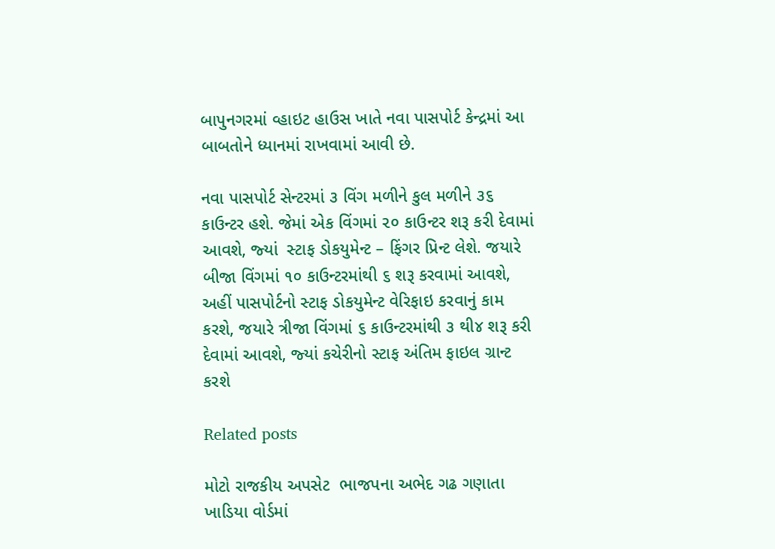બાપુનગરમાં વ્‍હાઇટ હાઉસ ખાતે નવા પાસપોર્ટ કેન્‍દ્રમાં આ બાબતોને ધ્‍યાનમાં રાખવામાં આવી છે.

નવા પાસપોર્ટ સેન્‍ટરમાં ૩ વિંગ મળીને કુલ મળીને ૩૬ કાઉન્‍ટર હશે. જેમાં એક વિંગમાં ૨૦ કાઉન્‍ટર શરૂ કરી દેવામાં આવશે, જ્‍યાં  સ્‍ટાફ ડોકયુમેન્‍ટ – ફિંગર પ્રિન્‍ટ લેશે. જયારે બીજા વિંગમાં ૧૦ કાઉન્‍ટરમાંથી ૬ શરૂ કરવામાં આવશે, અહીં પાસપોર્ટનો સ્‍ટાફ ડોકયુમેન્‍ટ વેરિફાઇ કરવાનું કામ કરશે, જયારે ત્રીજા વિંગમાં ૬ કાઉન્‍ટરમાંથી ૩ થી૪ શરૂ કરી દેવામાં આવશે, જ્‍યાં કચેરીનો સ્‍ટાફ અંતિમ ફાઇલ ગ્રાન્‍ટ કરશે

Related posts

મોટો રાજકીય અપસેટ  ભાજપના અભેદ ગઢ ગણાતા ખાડિયા વોર્ડમાં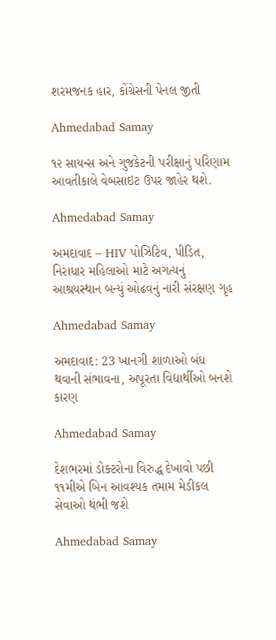શરમજનક હાર, કોંગ્રેસની પેનલ જીતી

Ahmedabad Samay

૧૨ સાયન્‍સ અને ગુજકેટની પરીક્ષાનું પરિણામ આવતીકાલે વેબસાઇટ ઉપર જાહેર થશે.

Ahmedabad Samay

અમદાવાદ – HIV પોઝિટિવ, પીડિત, નિરાધાર મહિલાઓ માટે અગત્યનું આશ્રયસ્થાન બન્યું ઓઢવનું નારી સંરક્ષણ ગૃહ

Ahmedabad Samay

અમદાવાદ: 23 ખાનગી શાળાઓ બંધ થવાની સંભાવના, અપૂરતા વિદ્યાર્થીઓ બનશે કારણ

Ahmedabad Samay

દેશભરમાં ડોક્ટરોના વિરુદ્ધ દેખાવો પછી ૧૧મીએ બિન આવશ્યક તમામ મેડીકલ સેવાઓ થંભી જશે

Ahmedabad Samay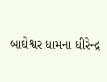બાઘેશ્વર ધામના ધીરેન્દ્ર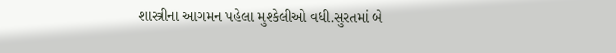શાસ્ત્રીના આગમન પહેલા મુશ્કેલીઓ વધી.સુરતમાં બે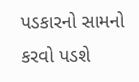પડકારનો સામનો કરવો પડશે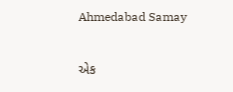Ahmedabad Samay

એક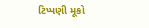ટિપ્પણી મૂકો